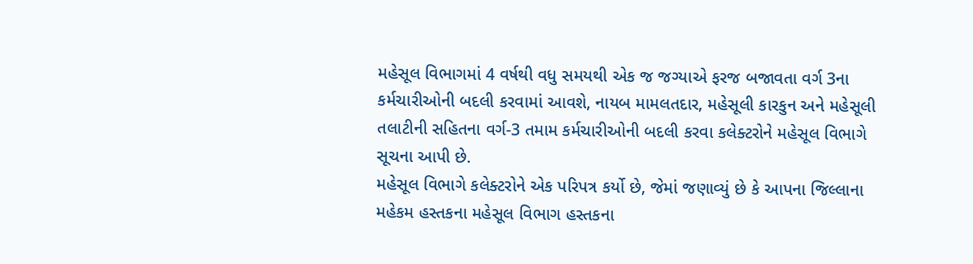મહેસૂલ વિભાગમાં 4 વર્ષથી વધુ સમયથી એક જ જગ્યાએ ફરજ બજાવતા વર્ગ 3ના કર્મચારીઓની બદલી કરવામાં આવશે, નાયબ મામલતદાર, મહેસૂલી કારકુન અને મહેસૂલી તલાટીની સહિતના વર્ગ-3 તમામ કર્મચારીઓની બદલી કરવા કલેક્ટરોને મહેસૂલ વિભાગે સૂચના આપી છે.
મહેસૂલ વિભાગે કલેક્ટરોને એક પરિપત્ર કર્યો છે, જેમાં જણાવ્યું છે કે આપના જિલ્લાના મહેકમ હસ્તકના મહેસૂલ વિભાગ હસ્તકના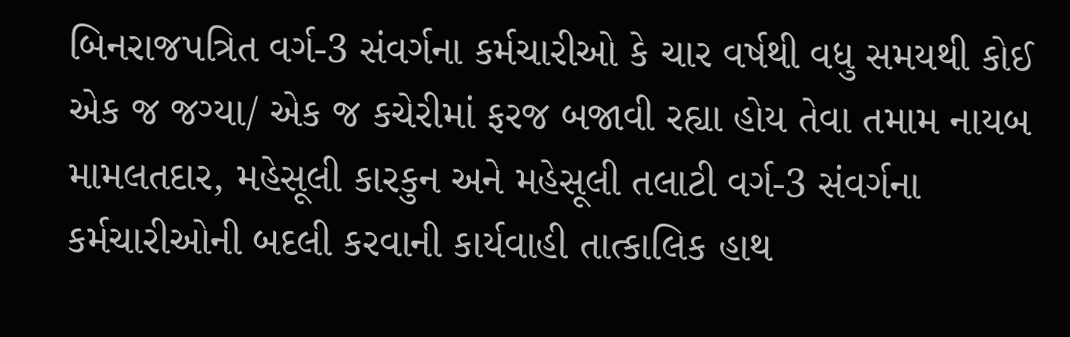બિનરાજપત્રિત વર્ગ-3 સંવર્ગના કર્મચારીઓ કે ચાર વર્ષથી વધુ સમયથી કોઈ એક જ જગ્યા/ એક જ કચેરીમાં ફરજ બજાવી રહ્યા હોય તેવા તમામ નાયબ મામલતદાર, મહેસૂલી કારકુન અને મહેસૂલી તલાટી વર્ગ-3 સંવર્ગના કર્મચારીઓની બદલી કરવાની કાર્યવાહી તાત્કાલિક હાથ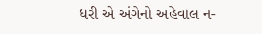ધરી એ અંગેનો અહેવાલ ન-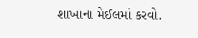શાખાના મેઈલમાં કરવો.